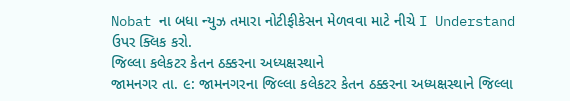Nobat ના બધા ન્યુઝ તમારા નોટીફીકેસન મેળવવા માટે નીચે I Understand ઉપર ક્લિક કરો.
જિલ્લા કલેકટર કેતન ઠક્કરના અધ્યક્ષસ્થાને
જામનગર તા. ૯: જામનગરના જિલ્લા કલેકટર કેતન ઠક્કરના અધ્યક્ષસ્થાને જિલ્લા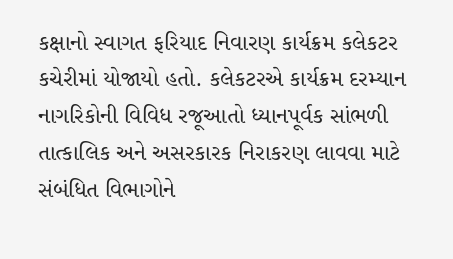કક્ષાનો સ્વાગત ફરિયાદ નિવારણ કાર્યક્રમ કલેકટર કચેરીમાં યોજાયો હતો. કલેકટરએ કાર્યક્રમ દરમ્યાન નાગરિકોની વિવિધ રજૂઆતો ધ્યાનપૂર્વક સાંભળી તાત્કાલિક અને અસરકારક નિરાકરણ લાવવા માટે સંબંધિત વિભાગોને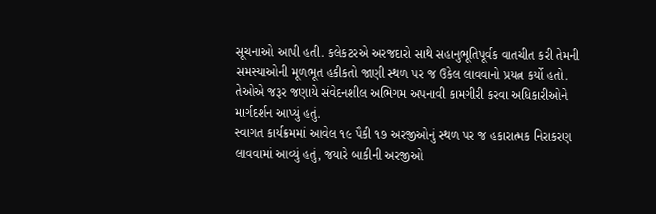સૂચનાઓ આપી હતી. કલેકટરએ અરજદારો સાથે સહાનુભૂતિપૂર્વક વાતચીત કરી તેમની સમસ્યાઓની મૂળભૂત હકીકતો જાણી સ્થળ પર જ ઉકેલ લાવવાનો પ્રયત્ન કર્યો હતો. તેઓએ જરૂર જણાયે સંવેદનશીલ અભિગમ અપનાવી કામગીરી કરવા અધિકારીઓને માર્ગદર્શન આપ્યું હતું.
સ્વાગત કાર્યક્રમમાં આવેલ ૧૯ પૈકી ૧૭ અરજીઓનું સ્થળ પર જ હકારાત્મક નિરાકરણ લાવવામાં આવ્યું હતું, જયારે બાકીની અરજીઓ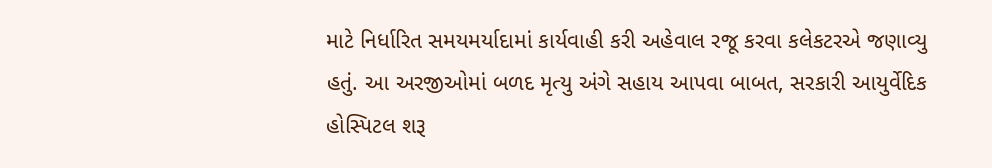માટે નિર્ધારિત સમયમર્યાદામાં કાર્યવાહી કરી અહેવાલ રજૂ કરવા કલેકટરએ જણાવ્યુ હતું. આ અરજીઓમાં બળદ મૃત્યુ અંગે સહાય આપવા બાબત, સરકારી આયુર્વેદિક હોસ્પિટલ શરૂ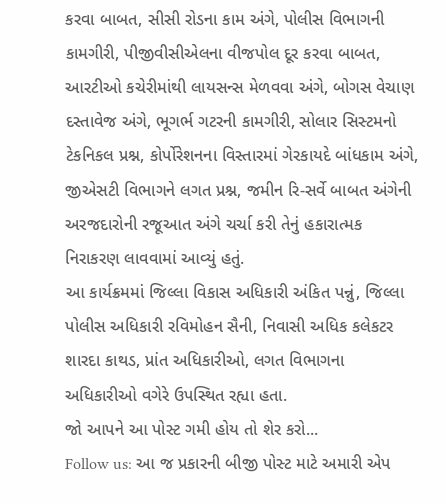કરવા બાબત, સીસી રોડના કામ અંગે, પોલીસ વિભાગની કામગીરી, પીજીવીસીએલના વીજપોલ દૂર કરવા બાબત, આરટીઓ કચેરીમાંથી લાયસન્સ મેળવવા અંગે, બોગસ વેચાણ દસ્તાવેજ અંગે, ભૂગર્ભ ગટરની કામગીરી, સોલાર સિસ્ટમનો ટેકનિકલ પ્રશ્ન, કોર્પોરેશનના વિસ્તારમાં ગેરકાયદે બાંધકામ અંગે, જીએસટી વિભાગને લગત પ્રશ્ન, જમીન રિ-સર્વે બાબત અંગેની અરજદારોની રજૂઆત અંગે ચર્ચા કરી તેનું હકારાત્મક નિરાકરણ લાવવામાં આવ્યું હતું.
આ કાર્યક્રમમાં જિલ્લા વિકાસ અધિકારી અંકિત પન્નું, જિલ્લા પોલીસ અધિકારી રવિમોહન સૈની, નિવાસી અધિક કલેકટર શારદા કાથડ, પ્રાંત અધિકારીઓ, લગત વિભાગના અધિકારીઓ વગેરે ઉપસ્થિત રહ્યા હતા.
જો આપને આ પોસ્ટ ગમી હોય તો શેર કરો...
Follow us: આ જ પ્રકારની બીજી પોસ્ટ માટે અમારી એપ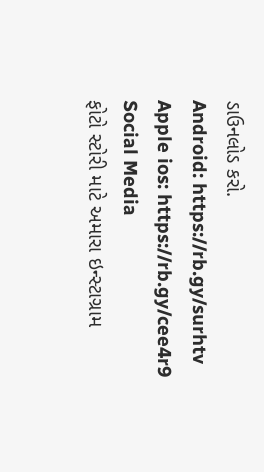ડાઉનલોડ કરો.
Android: https://rb.gy/surhtv
Apple ios: https://rb.gy/cee4r9
Social Media
ફોટો સ્ટોરી માટે અમારા ઇન્સ્ટાગ્રામ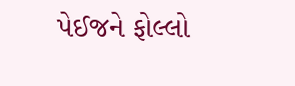પેઈજને ફોલ્લો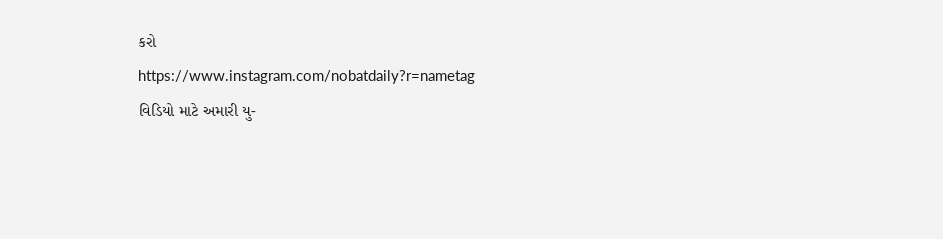કરો
https://www.instagram.com/nobatdaily?r=nametag
વિડિયો માટે અમારી યુ-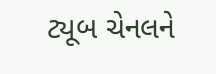ટ્યૂબ ચેનલને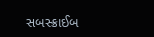સબસ્ક્રાઈબ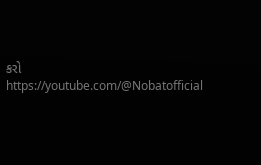કરો
https://youtube.com/@Nobatofficial